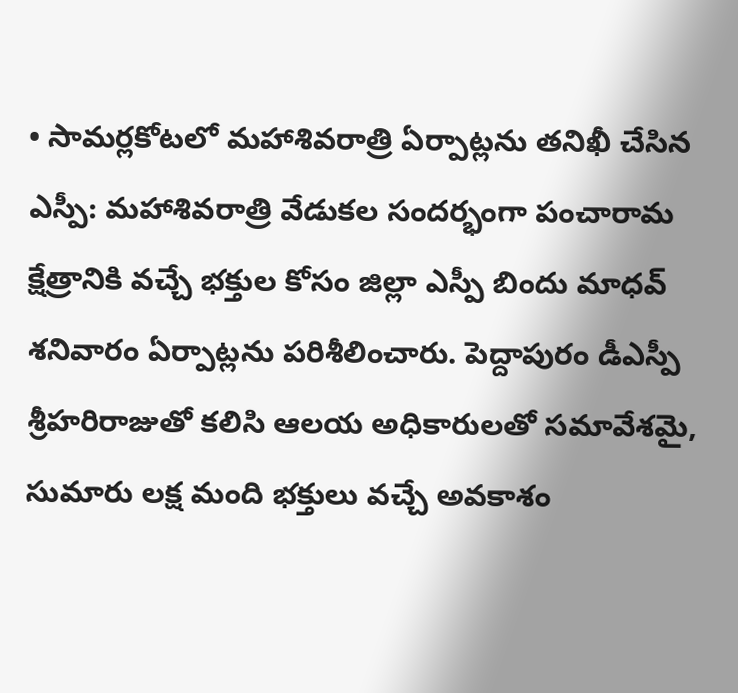• సామర్లకోటలో మహాశివరాత్రి ఏర్పాట్లను తనిఖీ చేసిన ఎస్పీ: మహాశివరాత్రి వేడుకల సందర్భంగా పంచారామ క్షేత్రానికి వచ్చే భక్తుల కోసం జిల్లా ఎస్పీ బిందు మాధవ్ శనివారం ఏర్పాట్లను పరిశీలించారు. పెద్దాపురం డీఎస్పీ శ్రీహరిరాజుతో కలిసి ఆలయ అధికారులతో సమావేశమై, సుమారు లక్ష మంది భక్తులు వచ్చే అవకాశం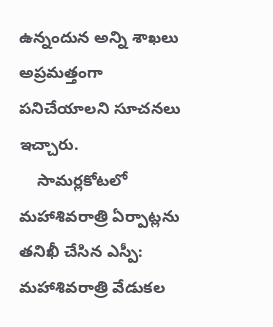ఉన్నందున అన్ని శాఖలు అప్రమత్తంగా పనిచేయాలని సూచనలు ఇచ్చారు.
    సామర్లకోటలో మహాశివరాత్రి ఏర్పాట్లను తనిఖీ చేసిన ఎస్పీ: మహాశివరాత్రి వేడుకల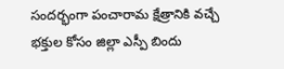సందర్భంగా పంచారామ క్షేత్రానికి వచ్చే భక్తుల కోసం జిల్లా ఎస్పీ బిందు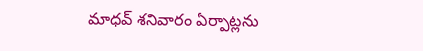మాధవ్ శనివారం ఏర్పాట్లను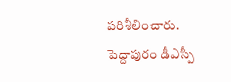పరిశీలించారు. పెద్దాపురం డీఎస్పీ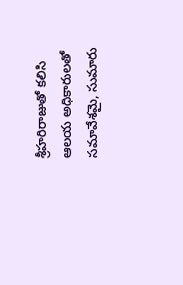శ్రీహరిరాజుతో కలిసి ఆలయ అధికారులతో సమావేశమై, సుమారు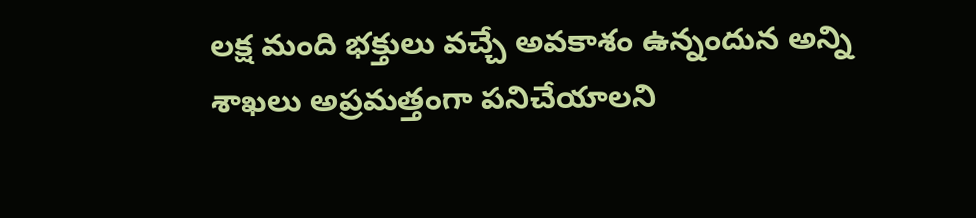లక్ష మంది భక్తులు వచ్చే అవకాశం ఉన్నందున అన్ని శాఖలు అప్రమత్తంగా పనిచేయాలని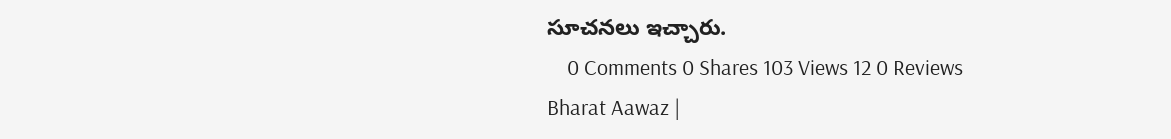సూచనలు ఇచ్చారు.
    0 Comments 0 Shares 103 Views 12 0 Reviews
Bharat Aawaz |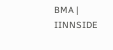BMA | IINNSIDE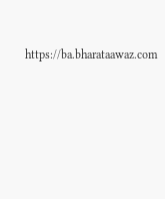https://ba.bharataawaz.com